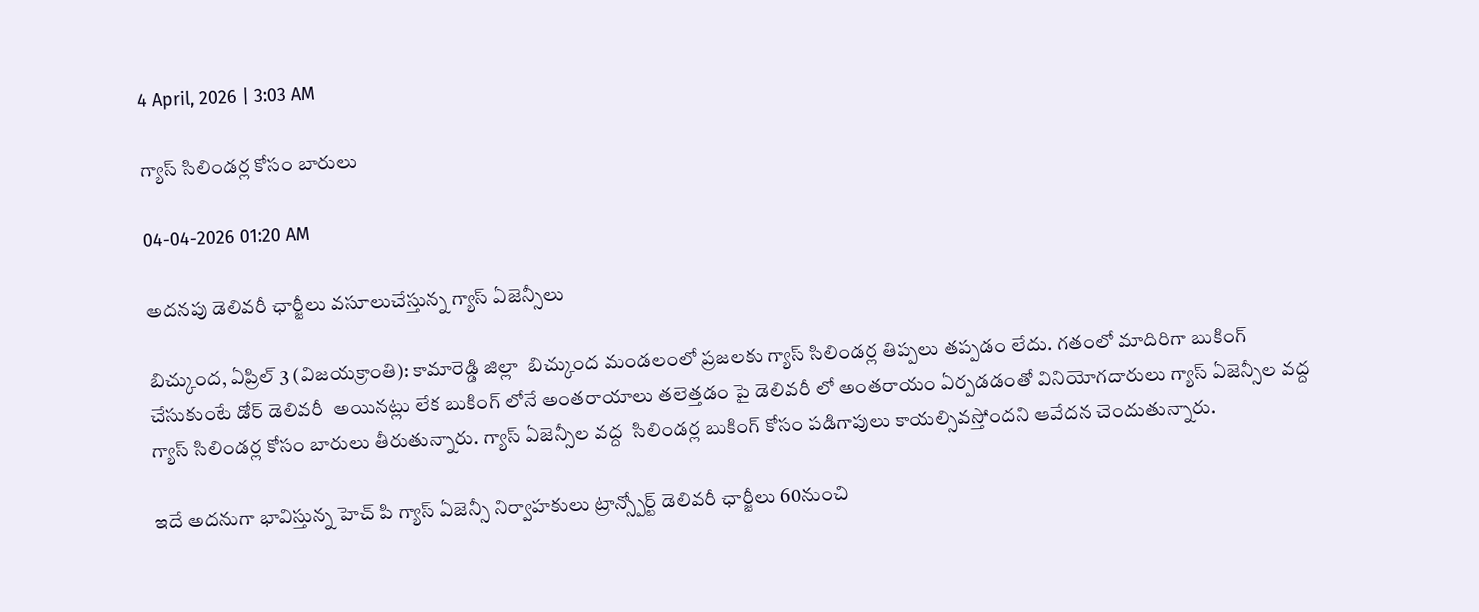4 April, 2026 | 3:03 AM

గ్యాస్ సిలిండర్ల కోసం బారులు

04-04-2026 01:20 AM

అదనపు డెలివరీ ఛార్జీలు వసూలుచేస్తున్న గ్యాస్ ఏజెన్సీలు

బిచ్కుంద, ఏప్రిల్ 3 (విజయక్రాంతి): కామారెడ్డి జిల్లా  బిచ్కుంద మండలంలో ప్రజలకు గ్యాస్ సిలిండర్ల తిప్పలు తప్పడం లేదు. గతంలో మాదిరిగా బుకింగ్ చేసుకుంటే డోర్ డెలివరీ  అయినట్లు లేక బుకింగ్ లోనే అంతరాయాలు తలెత్తడం పై డెలివరీ లో అంతరాయం ఏర్పడడంతో వినియోగదారులు గ్యాస్ ఏజెన్సీల వద్ద గ్యాస్ సిలిండర్ల కోసం బారులు తీరుతున్నారు. గ్యాస్ ఏజెన్సీల వద్ద  సిలిండర్ల బుకింగ్ కోసం పడిగాపులు కాయల్సివస్తోందని ఆవేదన చెందుతున్నారు.

ఇదే అదనుగా భావిస్తున్న హెచ్ పి గ్యాస్ ఏజెన్సీ నిర్వాహకులు ట్రాన్స్పోర్ట్ డెలివరీ ఛార్జీలు 60నుంచి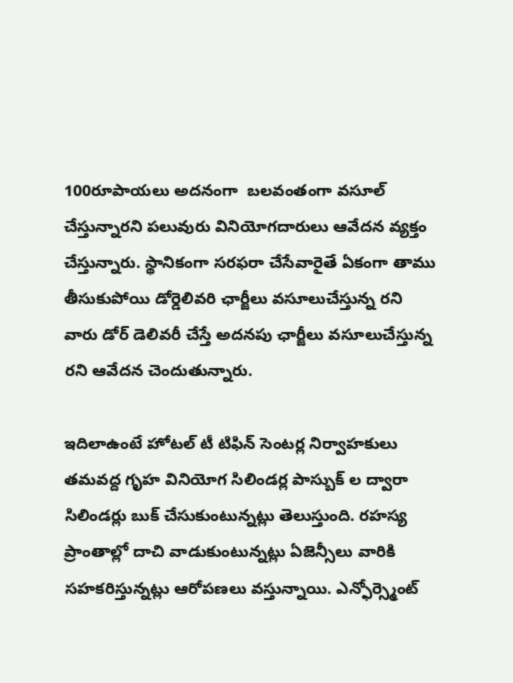100రూపాయలు అదనంగా  బలవంతంగా వసూల్ చేస్తున్నారని పలువురు వినియోగదారులు ఆవేదన వ్యక్తం చేస్తున్నారు. స్థానికంగా సరఫరా చేసేవారైతే ఏకంగా తాము తీసుకుపోయి డోర్డెలివరి ఛార్జీలు వసూలుచేస్తున్న రని వారు డోర్ డెలివరీ చేస్తే అదనపు ఛార్జీలు వసూలుచేస్తున్న రని ఆవేదన చెందుతున్నారు.

ఇదిలాఉంటే హోటల్ టీ టిఫిన్ సెంటర్ల నిర్వాహకులు తమవద్ద గృహ వినియోగ సిలిండర్ల పాస్బుక్ ల ద్వారా సిలిండర్లు బుక్ చేసుకుంటున్నట్లు తెలుస్తుంది. రహస్య ప్రాంతాల్లో దాచి వాడుకుంటున్నట్లు ఏజెన్సీలు వారికి సహకరిస్తున్నట్లు ఆరోపణలు వస్తున్నాయి. ఎన్ఫోర్స్మెంట్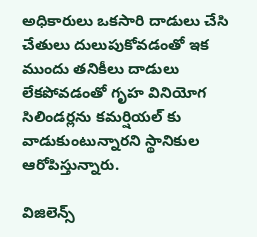అధికారులు ఒకసారి దాడులు చేసి చేతులు దులుపుకోవడంతో ఇక ముందు తనికీలు దాడులు లేకపోవడంతో గృహ వినియోగ సిలిండర్లను కమర్షియల్ కు వాడుకుంటున్నారని స్థానికుల ఆరోపిస్తున్నారు.

విజిలెన్స్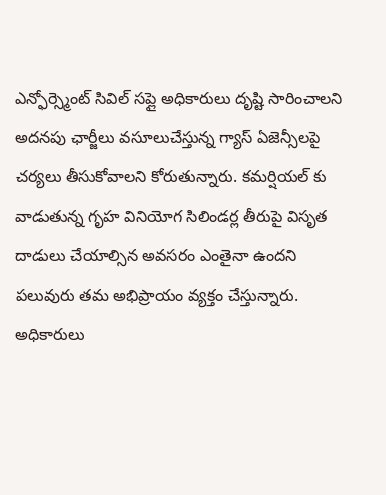ఎన్ఫోర్స్మెంట్ సివిల్ సప్లై అధికారులు దృష్టి సారించాలని అదనపు ఛార్జీలు వసూలుచేస్తున్న గ్యాస్ ఏజెన్సీలపై చర్యలు తీసుకోవాలని కోరుతున్నారు. కమర్షియల్ కు వాడుతున్న గృహ వినియోగ సిలిండర్ల తీరుపై విసృత దాడులు చేయాల్సిన అవసరం ఎంతైనా ఉందని పలువురు తమ అభిప్రాయం వ్యక్తం చేస్తున్నారు. అధికారులు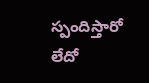స్పందిస్తారో లేదో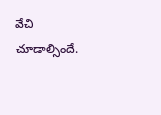వేచి చూడాల్సిందే.